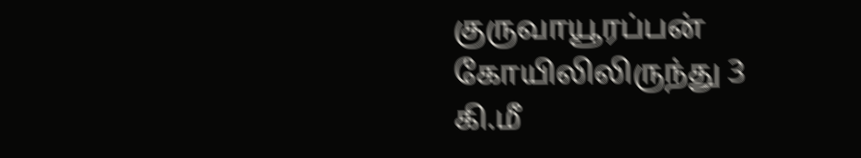குருவாயூரப்பன் கோயிலிலிருந்து 3 கி.மீ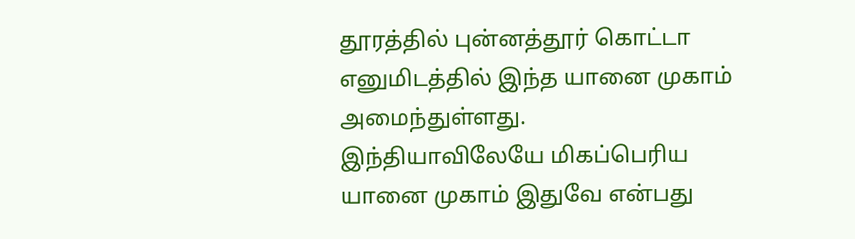தூரத்தில் புன்னத்தூர் கொட்டா எனுமிடத்தில் இந்த யானை முகாம் அமைந்துள்ளது. இந்தியாவிலேயே மிகப்பெரிய யானை முகாம் இதுவே என்பது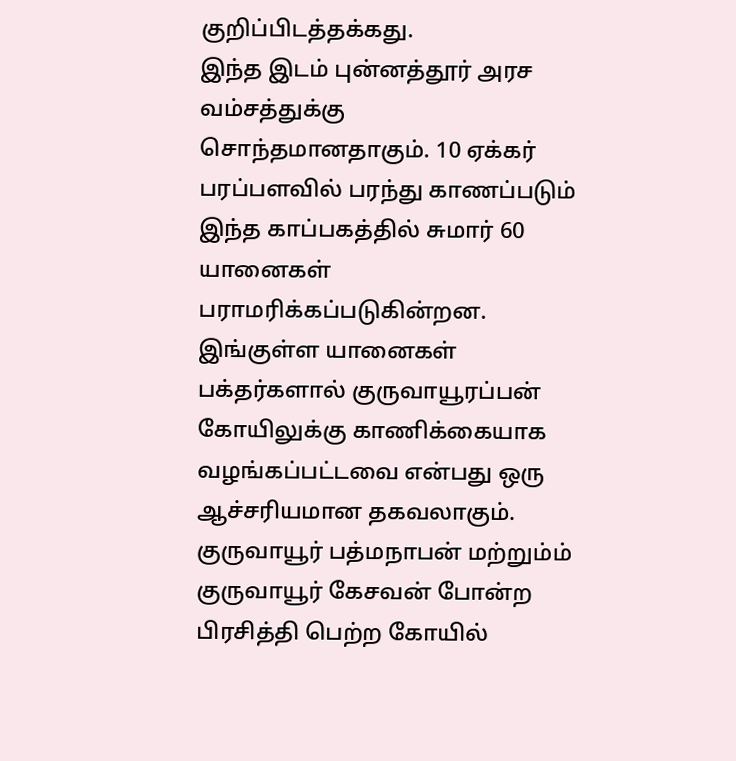குறிப்பிடத்தக்கது.
இந்த இடம் புன்னத்தூர் அரச வம்சத்துக்கு சொந்தமானதாகும். 10 ஏக்கர் பரப்பளவில் பரந்து காணப்படும் இந்த காப்பகத்தில் சுமார் 60 யானைகள் பராமரிக்கப்படுகின்றன.
இங்குள்ள யானைகள் பக்தர்களால் குருவாயூரப்பன் கோயிலுக்கு காணிக்கையாக வழங்கப்பட்டவை என்பது ஒரு ஆச்சரியமான தகவலாகும். குருவாயூர் பத்மநாபன் மற்றும்ம் குருவாயூர் கேசவன் போன்ற பிரசித்தி பெற்ற கோயில்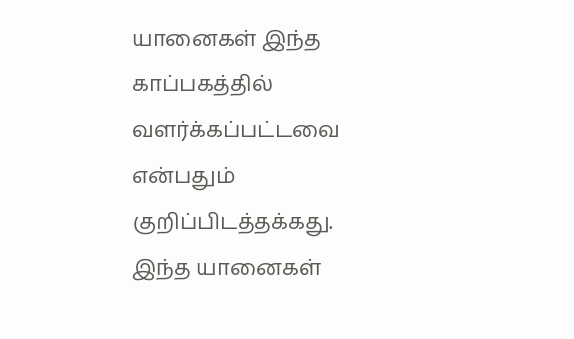யானைகள் இந்த காப்பகத்தில் வளர்க்கப்பட்டவை என்பதும் குறிப்பிடத்தக்கது.
இந்த யானைகள்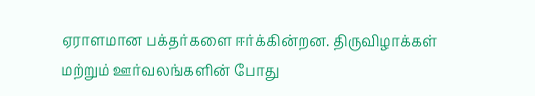ஏராளமான பக்தர்களை ஈர்க்கின்றன. திருவிழாக்கள் மற்றும் ஊர்வலங்களின் போது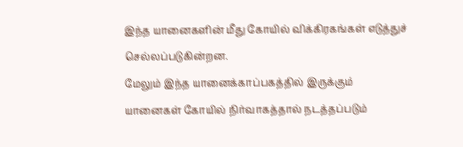இந்த யானைகளின் மீது கோயில் விக்கிரகங்கள் எடுத்துச் செல்லப்படுகின்றன.
மேலும் இந்த யானைக்காப்பகத்தில் இருக்கும் யானைகள் கோயில் நிர்வாகத்தால் நடத்தப்படும்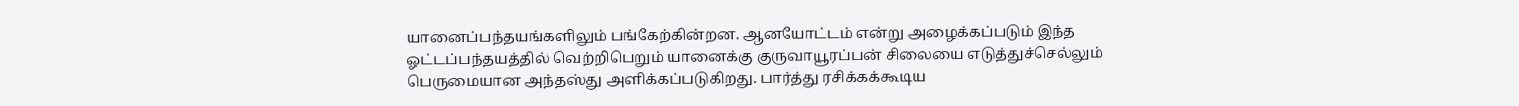யானைப்பந்தயங்களிலும் பங்கேற்கின்றன. ஆனயோட்டம் என்று அழைக்கப்படும் இந்த ஓட்டப்பந்தயத்தில் வெற்றிபெறும் யானைக்கு குருவாயூரப்பன் சிலையை எடுத்துச்செல்லும் பெருமையான அந்தஸ்து அளிக்கப்படுகிறது. பார்த்து ரசிக்கக்கூடிய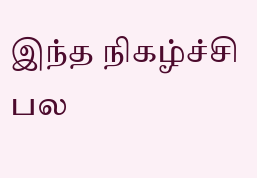இந்த நிகழ்ச்சி பல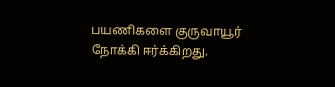பயணிகளை குருவாயூர் நோக்கி ஈர்க்கிறது.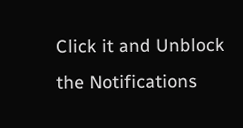Click it and Unblock the Notifications